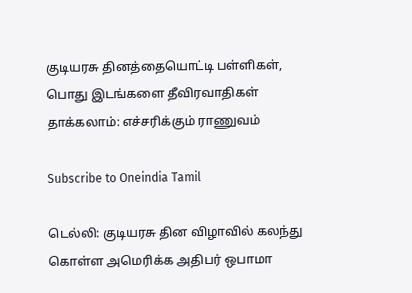குடியரசு தினத்தையொட்டி பள்ளிகள், பொது இடங்களை தீவிரவாதிகள் தாக்கலாம்: எச்சரிக்கும் ராணுவம்

Subscribe to Oneindia Tamil

டெல்லி: குடியரசு தின விழாவில் கலந்து கொள்ள அமெரிக்க அதிபர் ஒபாமா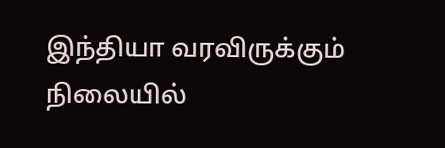இந்தியா வரவிருக்கும் நிலையில்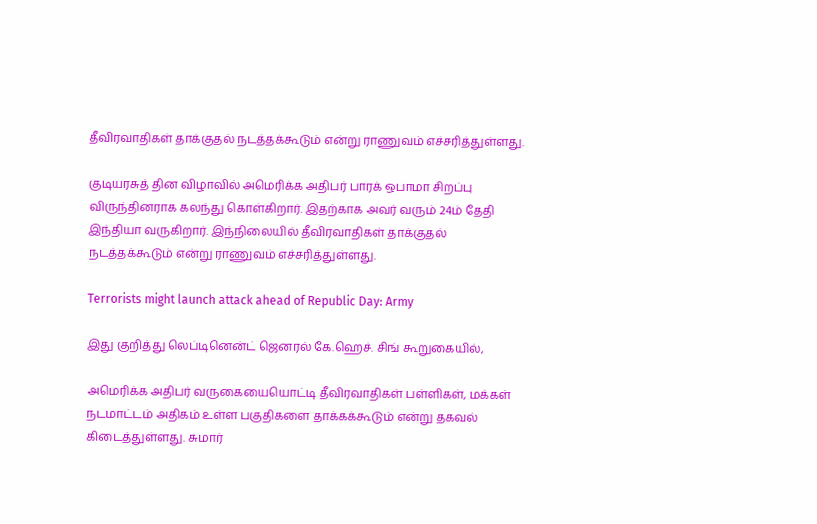தீவிரவாதிகள் தாக்குதல் நடத்தக்கூடும் என்று ராணுவம் எச்சரித்துள்ளது.

குடியரசுத் தின விழாவில் அமெரிக்க அதிபர் பாரக் ஒபாமா சிறப்பு விருந்தினராக கலந்து கொள்கிறார். இதற்காக அவர் வரும் 24ம் தேதி இந்தியா வருகிறார். இந்நிலையில் தீவிரவாதிகள் தாக்குதல் நடத்தக்கூடும் என்று ராணுவம் எச்சரித்துள்ளது.

Terrorists might launch attack ahead of Republic Day: Army

இது குறித்து லெப்டினென்ட் ஜெனரல் கே.ஹெச். சிங் கூறுகையில்,

அமெரிக்க அதிபர் வருகையையொட்டி தீவிரவாதிகள் பள்ளிகள், மக்கள் நடமாட்டம் அதிகம் உள்ள பகுதிகளை தாக்கக்கூடும் என்று தகவல் கிடைத்துள்ளது. சுமார்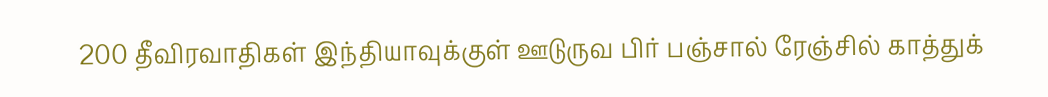200 தீவிரவாதிகள் இந்தியாவுக்குள் ஊடுருவ பிர் பஞ்சால் ரேஞ்சில் காத்துக்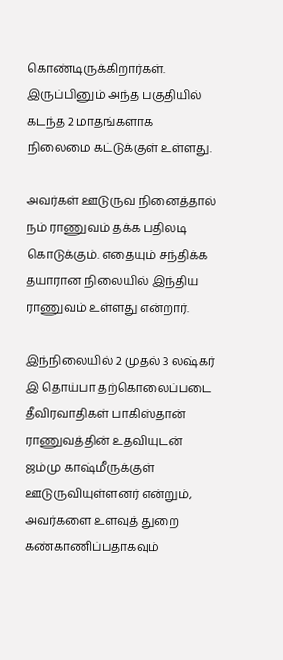கொண்டிருக்கிறார்கள். இருப்பினும் அந்த பகுதியில் கடந்த 2 மாதங்களாக நிலைமை கட்டுக்குள் உள்ளது.

அவர்கள் ஊடுருவ நினைத்தால் நம் ராணுவம் தக்க பதிலடி கொடுக்கும். எதையும் சந்திக்க தயாரான நிலையில் இந்திய ராணுவம் உள்ளது என்றார்.

இந்நிலையில் 2 முதல் 3 லஷ்கர் இ தொய்பா தற்கொலைப்படை தீவிரவாதிகள் பாகிஸ்தான் ராணுவத்தின் உதவியுடன் ஜம்மு காஷ்மீருக்குள் ஊடுருவியுள்ளனர் என்றும், அவர்களை உளவுத் துறை கண்காணிப்பதாகவும்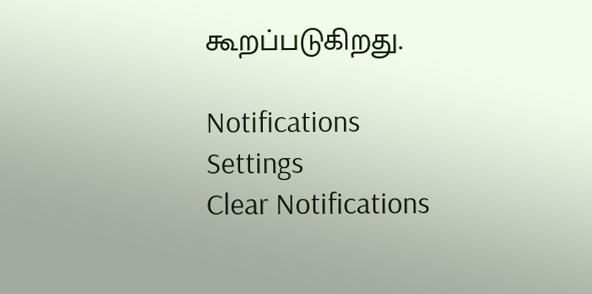கூறப்படுகிறது.

Notifications
Settings
Clear Notifications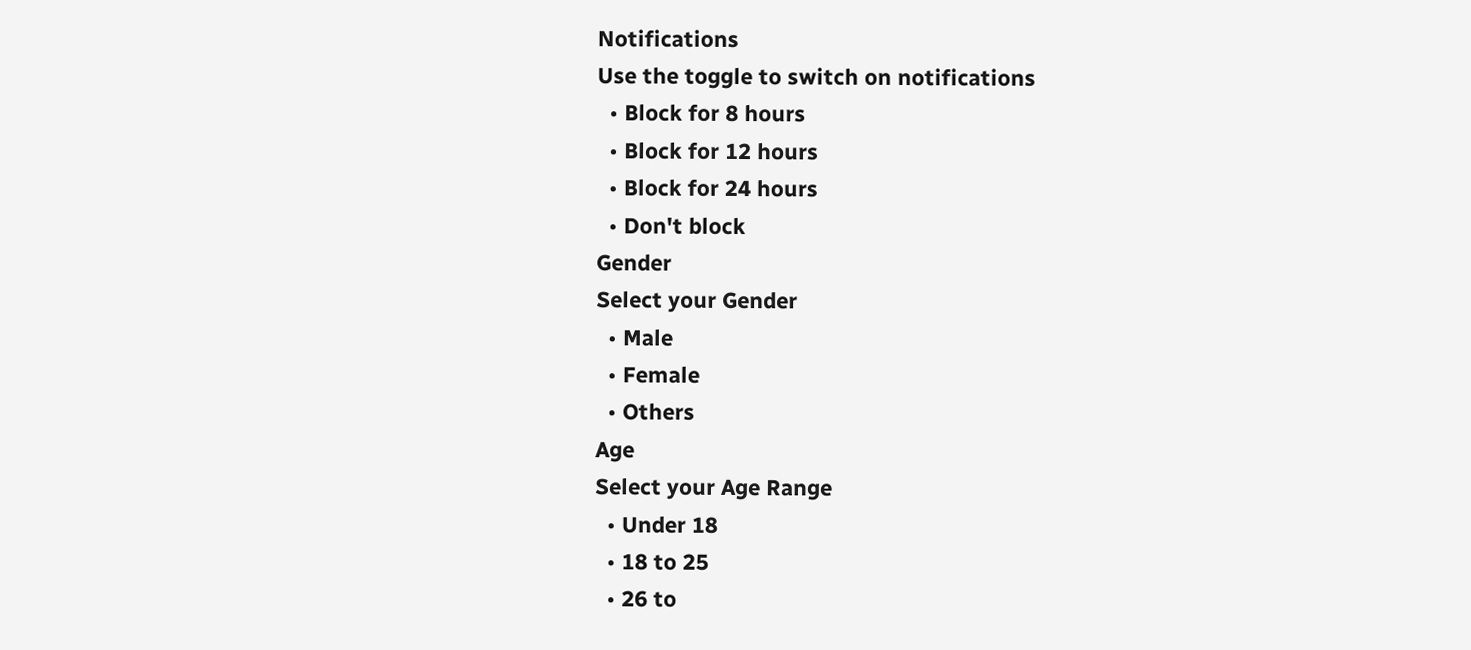Notifications
Use the toggle to switch on notifications
  • Block for 8 hours
  • Block for 12 hours
  • Block for 24 hours
  • Don't block
Gender
Select your Gender
  • Male
  • Female
  • Others
Age
Select your Age Range
  • Under 18
  • 18 to 25
  • 26 to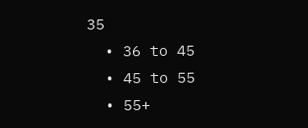35
  • 36 to 45
  • 45 to 55
  • 55+